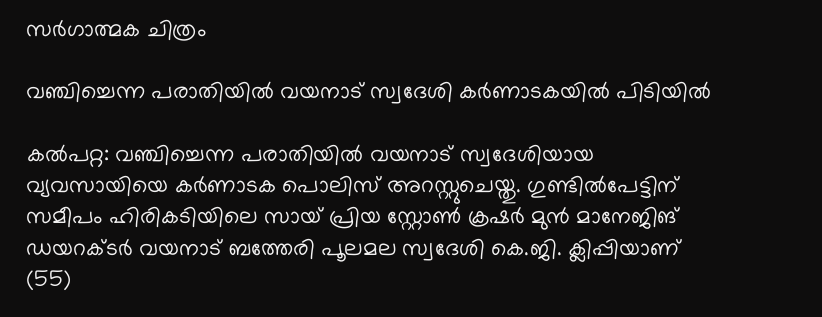സർഗാത്മക ചിത്രം

വഞ്ചിച്ചെന്ന പരാതിയിൽ വയനാട് സ്വദേശി കർണാടകയിൽ പിടിയിൽ

കല്‍പറ്റ: വഞ്ചിച്ചെന്ന പരാതിയിൽ വയനാട് സ്വദേശിയായ വ്യവസായിയെ കർണാടക പൊലിസ് അറസ്റ്റുചെയ്തു. ഗുണ്ടില്‍പേട്ടിന് സമീപം ഹിരികടിയിലെ സായ് പ്രിയ സ്റ്റോണ്‍ ക്രഷര്‍ മുന്‍ മാനേജിങ് ഡയറക്ടര്‍ വയനാട് ബത്തേരി പൂലമല സ്വദേശി കെ.ജി. ക്ലിപ്പിയാണ് (55)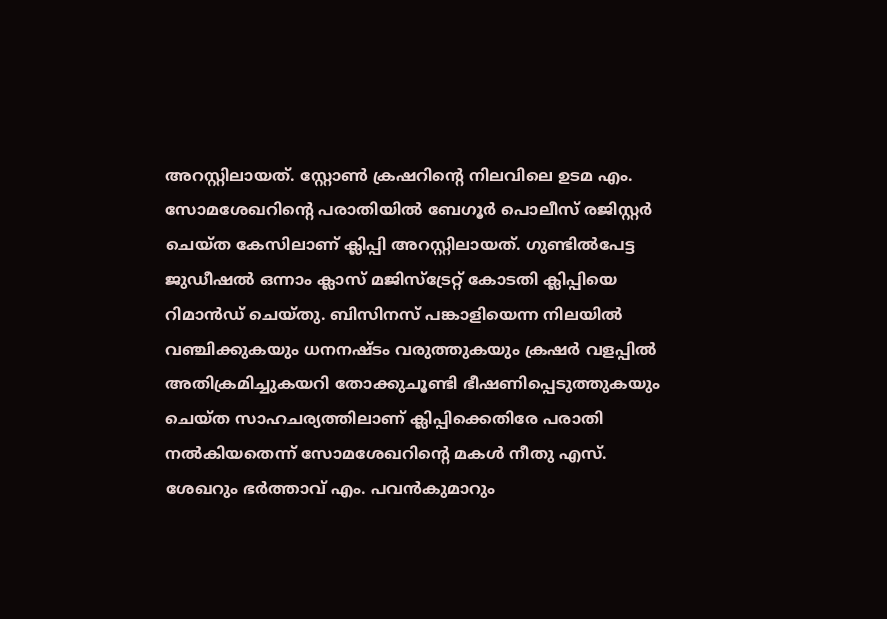അറസ്റ്റിലായത്. സ്റ്റോണ്‍ ക്രഷറിന്റെ നിലവിലെ ഉടമ എം. സോമശേഖറിന്റെ പരാതിയില്‍ ബേഗൂര്‍ പൊലീസ് രജിസ്റ്റര്‍ ചെയ്ത കേസിലാണ് ക്ലിപ്പി അറസ്റ്റിലായത്. ഗുണ്ടില്‍പേട്ട ജുഡീഷല്‍ ഒന്നാം ക്ലാസ് മജിസ്‌ട്രേറ്റ് കോടതി ക്ലിപ്പിയെ റിമാന്‍ഡ് ചെയ്തു. ബിസിനസ് പങ്കാളിയെന്ന നിലയില്‍ വഞ്ചിക്കുകയും ധനനഷ്ടം വരുത്തുകയും ക്രഷര്‍ വളപ്പില്‍ അതിക്രമിച്ചുകയറി തോക്കുചൂണ്ടി ഭീഷണിപ്പെടുത്തുകയും ചെയ്ത സാഹചര്യത്തിലാണ് ക്ലിപ്പിക്കെതിരേ പരാതി നല്‍കിയതെന്ന് സോമശേഖറിന്റെ മകള്‍ നീതു എസ്. ശേഖറും ഭര്‍ത്താവ് എം. പവന്‍കുമാറും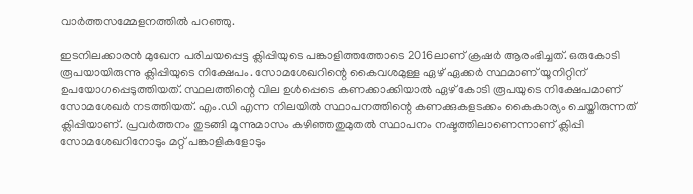വാർത്തസമ്മേളനത്തിൽ പറഞ്ഞു.

ഇടനിലക്കാരന്‍ മുഖേന പരിചയപ്പെട്ട ക്ലിപ്പിയുടെ പങ്കാളിത്തത്തോടെ 2016ലാണ് ക്രഷര്‍ ആരംഭിച്ചത്. ഒരുകോടി രൂപയായിരുന്നു ക്ലിപ്പിയുടെ നിക്ഷേപം. സോമശേഖറിന്റെ കൈവശമുള്ള ഏഴ് ഏക്കര്‍ സ്ഥമാണ് യൂനിറ്റിന് ഉപയോഗപ്പെടുത്തിയത്. സ്ഥലത്തിന്റെ വില ഉള്‍പ്പെടെ കണക്കാക്കിയാല്‍ ഏഴ് കോടി രൂപയുടെ നിക്ഷേപമാണ് സോമശേഖര്‍ നടത്തിയത്. എം.ഡി എന്ന നിലയില്‍ സ്ഥാപനത്തിന്റെ കണക്കുകളടക്കം കൈകാര്യം ചെയ്തിരുന്നത് ക്ലിപ്പിയാണ്. പ്രവര്‍ത്തനം തുടങ്ങി മൂന്നുമാസം കഴിഞ്ഞതുമുതല്‍ സ്ഥാപനം നഷ്ടത്തിലാണെന്നാണ് ക്ലിപ്പി സോമശേഖറിനോടും മറ്റ് പങ്കാളികളോടും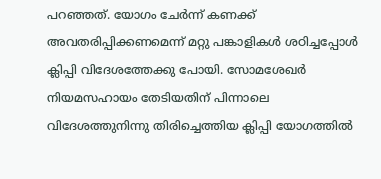പറഞ്ഞത്. യോഗം ചേര്‍ന്ന് കണക്ക് അവതരിപ്പിക്കണമെന്ന് മറ്റു പങ്കാളികള്‍ ശഠിച്ചപ്പോള്‍ ക്ലിപ്പി വിദേശത്തേക്കു പോയി. സോമശേഖര്‍ നിയമസഹായം തേടിയതിന് പിന്നാലെ വിദേശത്തുനിന്നു തിരിച്ചെത്തിയ ക്ലിപ്പി യോഗത്തിൽ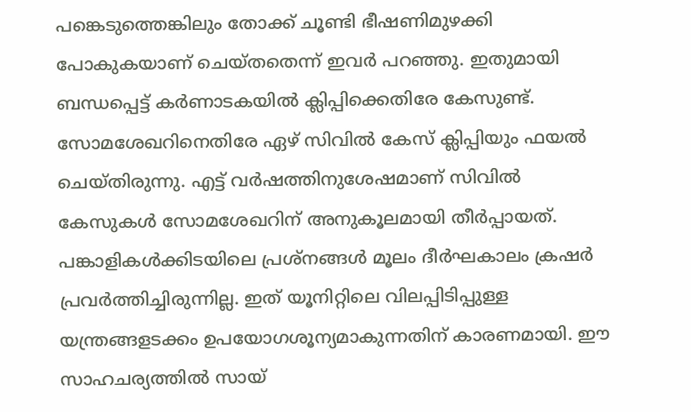പങ്കെടുത്തെങ്കിലും തോക്ക് ചൂണ്ടി ഭീഷണിമുഴക്കി പോകുകയാണ് ചെയ്തതെന്ന് ഇവർ പറഞ്ഞു. ഇതുമായി ബന്ധപ്പെട്ട് കര്‍ണാടകയില്‍ ക്ലിപ്പിക്കെതിരേ കേസുണ്ട്. സോമശേഖറിനെതിരേ ഏഴ് സിവില്‍ കേസ് ക്ലിപ്പിയും ഫയല്‍ ചെയ്തിരുന്നു. എട്ട് വര്‍ഷത്തിനുശേഷമാണ് സിവില്‍ കേസുകള്‍ സോമശേഖറിന് അനുകൂലമായി തീര്‍പ്പായത്. പങ്കാളികള്‍ക്കിടയിലെ പ്രശ്‌നങ്ങള്‍ മൂലം ദീര്‍ഘകാലം ക്രഷര്‍ പ്രവര്‍ത്തിച്ചിരുന്നില്ല. ഇത് യൂനിറ്റിലെ വിലപ്പിടിപ്പുള്ള യന്ത്രങ്ങളടക്കം ഉപയോഗശൂന്യമാകുന്നതിന് കാരണമായി. ഈ സാഹചര്യത്തില്‍ സായ്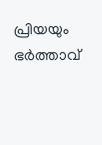പ്രിയയും ഭര്‍ത്താവ്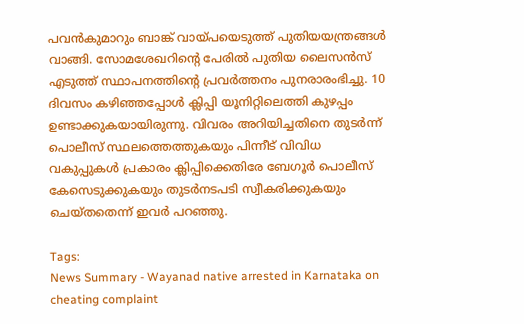പവന്‍കുമാറും ബാങ്ക് വായ്പയെടുത്ത് പുതിയയന്ത്രങ്ങള്‍ വാങ്ങി. സോമശേഖറിന്റെ പേരില്‍ പുതിയ ലൈസന്‍സ് എടുത്ത് സ്ഥാപനത്തിന്റെ പ്രവര്‍ത്തനം പുനരാരംഭിച്ചു. 10 ദിവസം കഴിഞ്ഞപ്പോൾ ക്ലിപ്പി യൂനിറ്റിലെത്തി കുഴപ്പം ഉണ്ടാക്കുകയായിരുന്നു. വിവരം അറിയിച്ചതിനെ തുടർന്ന് പൊലീസ് സ്ഥലത്തെത്തുകയും പിന്നീട് വിവിധ വകുപ്പുകള്‍ പ്രകാരം ക്ലിപ്പിക്കെതിരേ ബേഗൂര്‍ പൊലീസ് കേസെടുക്കുകയും തുടർനടപടി സ്വീകരിക്കുകയും ചെയ്തതെന്ന് ഇവർ പറഞ്ഞു.

Tags:
News Summary - Wayanad native arrested in Karnataka on cheating complaint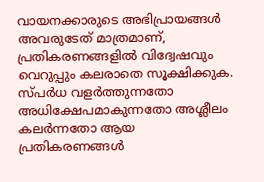വായനക്കാരുടെ അഭിപ്രായങ്ങള്‍ അവരുടേത് മാത്രമാണ്, പ്രതികരണങ്ങളിൽ വിദ്വേഷവും വെറുപ്പും കലരാതെ സൂക്ഷിക്കുക. സ്പർധ വളർത്തുന്നതോ അധിക്ഷേപമാകുന്നതോ അശ്ലീലം കലർന്നതോ ആയ പ്രതികരണങ്ങൾ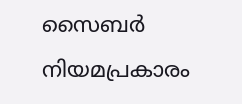സൈബർ നിയമപ്രകാരം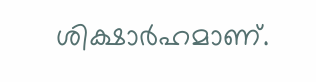ശിക്ഷാർഹമാണ്.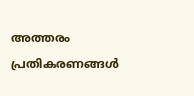അത്തരം പ്രതികരണങ്ങൾ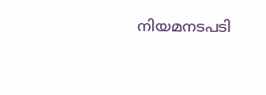നിയമനടപടി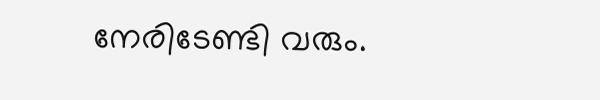നേരിടേണ്ടി വരും.